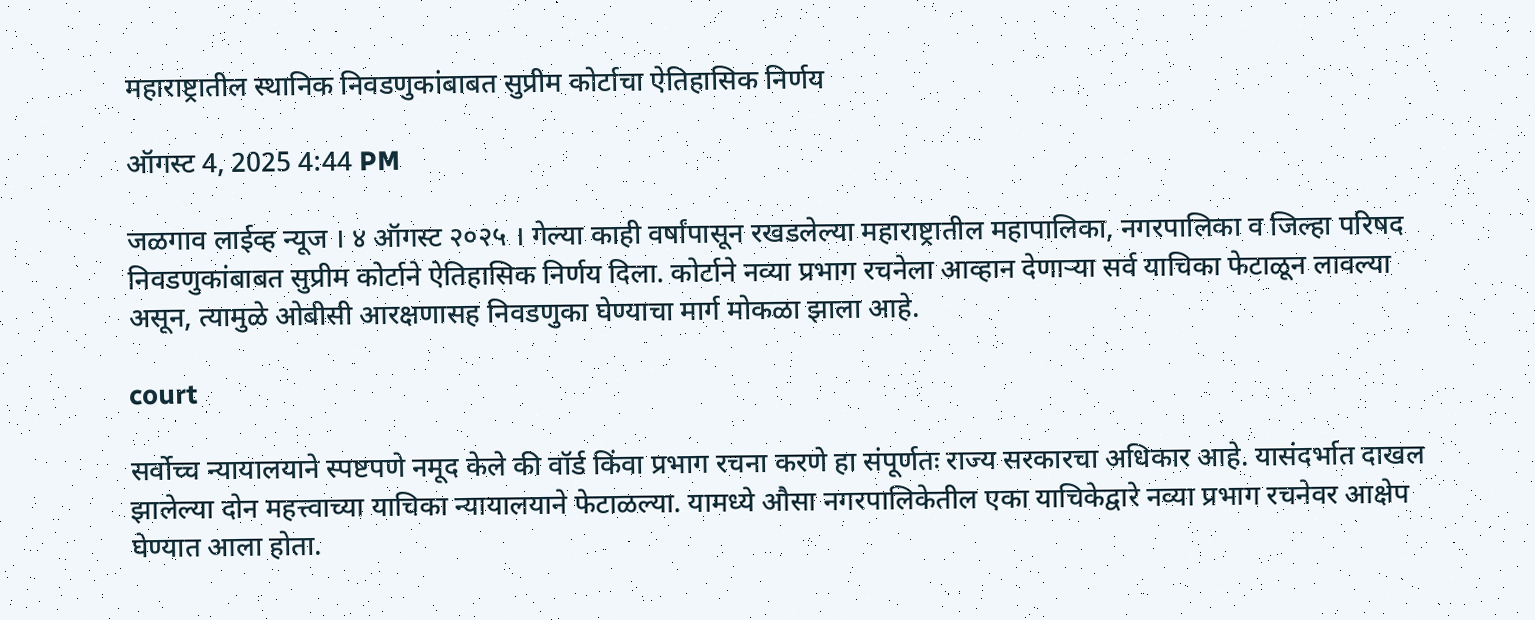महाराष्ट्रातील स्थानिक निवडणुकांबाबत सुप्रीम कोर्टाचा ऐतिहासिक निर्णय

ऑगस्ट 4, 2025 4:44 PM

जळगाव लाईव्ह न्यूज । ४ ऑगस्ट २०२५ । गेल्या काही वर्षांपासून रखडलेल्या महाराष्ट्रातील महापालिका, नगरपालिका व जिल्हा परिषद निवडणुकांबाबत सुप्रीम कोर्टाने ऐतिहासिक निर्णय दिला. कोर्टाने नव्या प्रभाग रचनेला आव्हान देणाऱ्या सर्व याचिका फेटाळून लावल्या असून, त्यामुळे ओबीसी आरक्षणासह निवडणुका घेण्याचा मार्ग मोकळा झाला आहे.

court

सर्वोच्च न्यायालयाने स्पष्टपणे नमूद केले की वॉर्ड किंवा प्रभाग रचना करणे हा संपूर्णतः राज्य सरकारचा अधिकार आहे. यासंदर्भात दाखल झालेल्या दोन महत्त्वाच्या याचिका न्यायालयाने फेटाळल्या. यामध्ये औसा नगरपालिकेतील एका याचिकेद्वारे नव्या प्रभाग रचनेवर आक्षेप घेण्यात आला होता.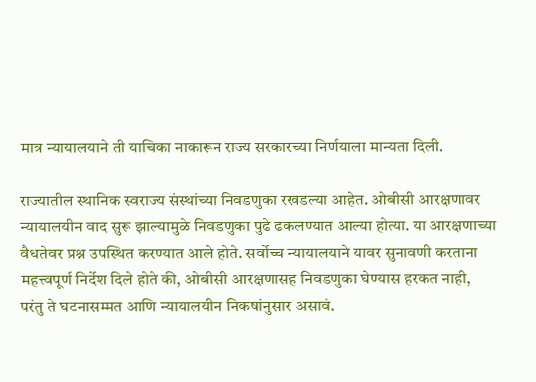मात्र न्यायालयाने ती याचिका नाकारून राज्य सरकारच्या निर्णयाला मान्यता दिली.

राज्यातील स्थानिक स्वराज्य संस्थांच्या निवडणुका रखडल्या आहेत. ओबीसी आरक्षणावर न्यायालयीन वाद सुरू झाल्यामुळे निवडणुका पुढे ढकलण्यात आल्या होत्या. या आरक्षणाच्या वैधतेवर प्रश्न उपस्थित करण्यात आले होते. सर्वोच्च न्यायालयाने यावर सुनावणी करताना महत्त्वपूर्ण निर्देश दिले होते की, ओबीसी आरक्षणासह निवडणुका घेण्यास हरकत नाही, परंतु ते घटनासम्मत आणि न्यायालयीन निकषांनुसार असावं.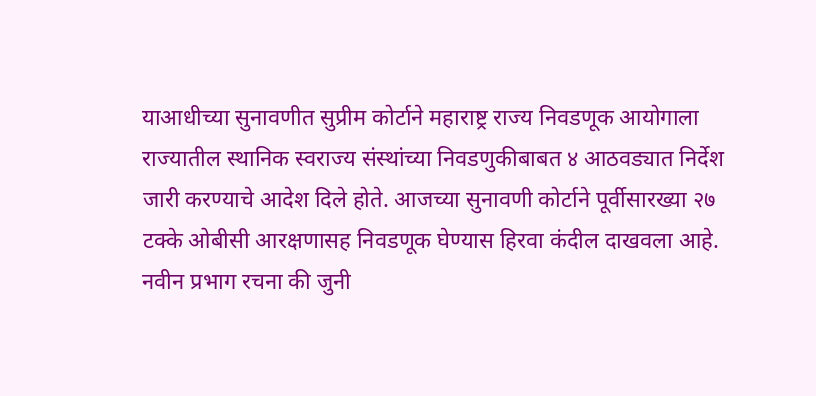याआधीच्या सुनावणीत सुप्रीम कोर्टाने महाराष्ट्र राज्य निवडणूक आयोगाला राज्यातील स्थानिक स्वराज्य संस्थांच्या निवडणुकीबाबत ४ आठवड्यात निर्देश जारी करण्याचे आदेश दिले होते. आजच्या सुनावणी कोर्टाने पूर्वीसारख्या २७ टक्के ओबीसी आरक्षणासह निवडणूक घेण्यास हिरवा कंदील दाखवला आहे. नवीन प्रभाग रचना की जुनी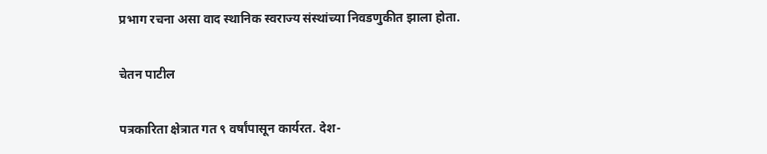प्रभाग रचना असा वाद स्थानिक स्वराज्य संस्थांच्या निवडणुकीत झाला होता.

चेतन पाटील

पत्रकारिता क्षेत्रात गत ९ वर्षांपासून कार्यरत. देश-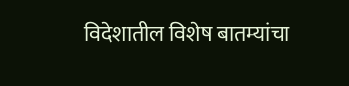विदेशातील विशेष बातम्यांचा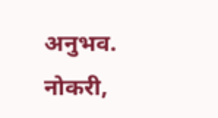अनुभव. नोकरी,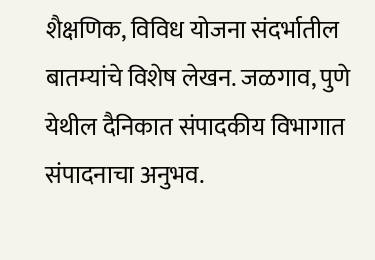शैक्षणिक, विविध योजना संदर्भातील बातम्यांचे विशेष लेखन. जळगाव, पुणे येथील दैनिकात संपादकीय विभागात संपादनाचा अनुभव.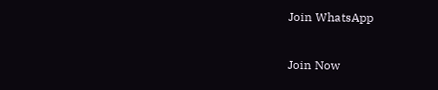Join WhatsApp

Join Now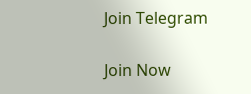Join Telegram

Join Now